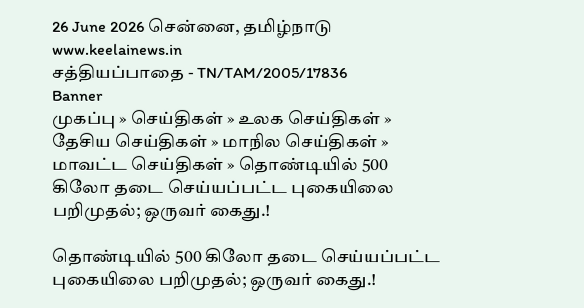26 June 2026 சென்னை, தமிழ்நாடு
www.keelainews.in
சத்தியப்பாதை - TN/TAM/2005/17836
Banner
முகப்பு » செய்திகள் » உலக செய்திகள் » தேசிய செய்திகள் » மாநில செய்திகள் » மாவட்ட செய்திகள் » தொண்டியில் 500 கிலோ தடை செய்யப்பட்ட புகையிலை பறிமுதல்; ஒருவர் கைது.!

தொண்டியில் 500 கிலோ தடை செய்யப்பட்ட புகையிலை பறிமுதல்; ஒருவர் கைது.!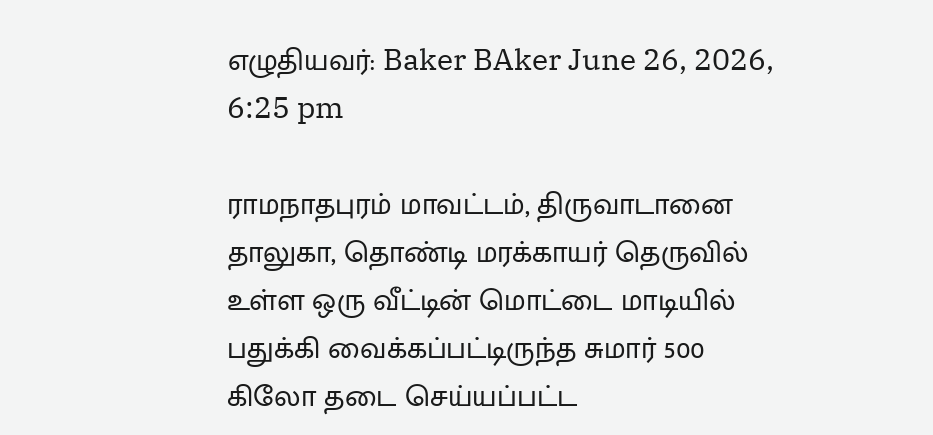எழுதியவர்: Baker BAker June 26, 2026, 6:25 pm

ராமநாதபுரம் மாவட்டம், திருவாடானை தாலுகா, தொண்டி மரக்காயர் தெருவில் உள்ள ஒரு வீட்டின் மொட்டை மாடியில் பதுக்கி வைக்கப்பட்டிருந்த சுமார் 500 கிலோ தடை செய்யப்பட்ட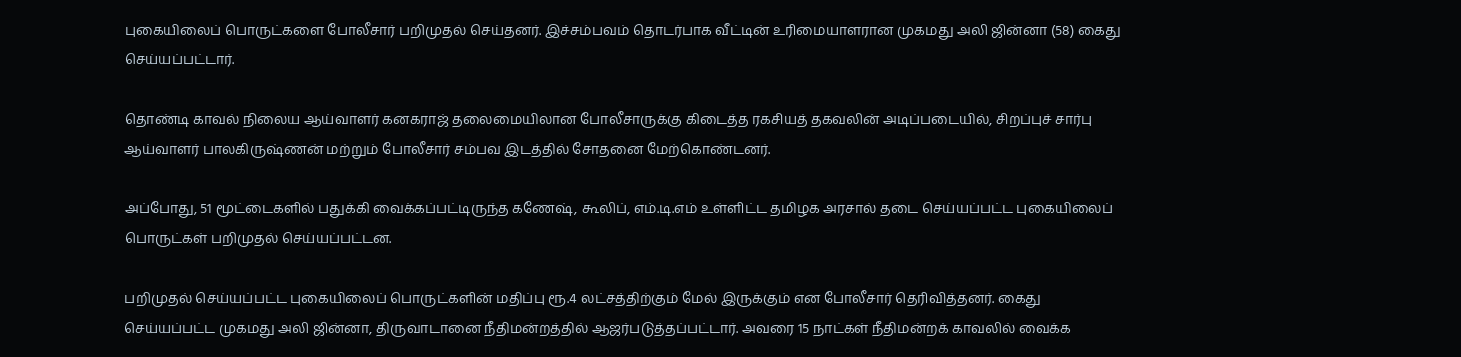புகையிலைப் பொருட்களை போலீசார் பறிமுதல் செய்தனர். இச்சம்பவம் தொடர்பாக வீட்டின் உரிமையாளரான முகமது அலி ஜின்னா (58) கைது செய்யப்பட்டார்.

தொண்டி காவல் நிலைய ஆய்வாளர் கனகராஜ் தலைமையிலான போலீசாருக்கு கிடைத்த ரகசியத் தகவலின் அடிப்படையில், சிறப்புச் சார்பு ஆய்வாளர் பாலகிருஷ்ணன் மற்றும் போலீசார் சம்பவ இடத்தில் சோதனை மேற்கொண்டனர்.

அப்போது, 51 மூட்டைகளில் பதுக்கி வைக்கப்பட்டிருந்த கணேஷ், கூலிப், எம்.டி.எம் உள்ளிட்ட தமிழக அரசால் தடை செய்யப்பட்ட புகையிலைப் பொருட்கள் பறிமுதல் செய்யப்பட்டன.

பறிமுதல் செய்யப்பட்ட புகையிலைப் பொருட்களின் மதிப்பு ரூ.4 லட்சத்திற்கும் மேல் இருக்கும் என போலீசார் தெரிவித்தனர். கைது செய்யப்பட்ட முகமது அலி ஜின்னா, திருவாடானை நீதிமன்றத்தில் ஆஜர்படுத்தப்பட்டார். அவரை 15 நாட்கள் நீதிமன்றக் காவலில் வைக்க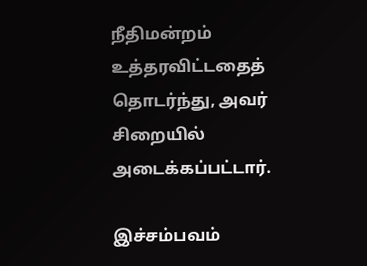நீதிமன்றம் உத்தரவிட்டதைத் தொடர்ந்து, அவர் சிறையில் அடைக்கப்பட்டார்.

இச்சம்பவம்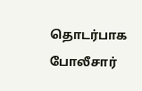தொடர்பாக போலீசார்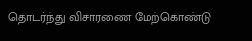தொடர்ந்து விசாரணை மேற்கொண்டு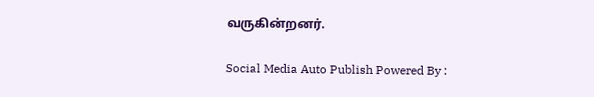வருகின்றனர்.

Social Media Auto Publish Powered By :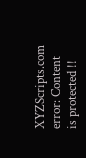XYZScripts.com
error: Content is protected !!